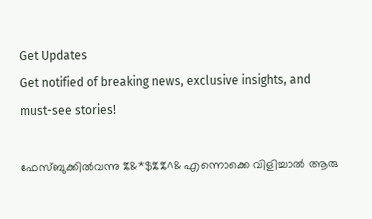Get Updates
Get notified of breaking news, exclusive insights, and must-see stories!

ഫേസ്ബുക്കില്‍വന്നു %&*$%%^& എന്നൊക്കെ വിളിച്ചാല്‍ ആരു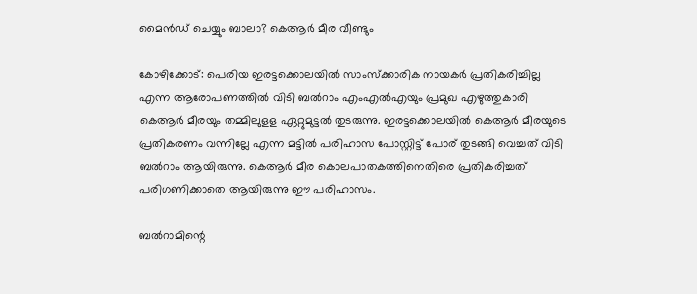മൈന്‍ഡ് ചെയ്യും ബാലാ? കെആർ മീര വീണ്ടും

കോഴിക്കോട്: പെരിയ ഇരട്ടക്കൊലയിൽ സാംസ്ക്കാരിക നായകർ പ്രതികരിച്ചില്ല എന്ന ആരോപണത്തിൽ വിടി ബൽറാം എംഎൽഎയും പ്രമുഖ എഴുത്തുകാരി കെആർ മീരയും തമ്മിലുളള ഏറ്റുമുട്ടൽ തുടരുന്നു. ഇരട്ടക്കൊലയിൽ കെആർ മീരയുടെ പ്രതികരണം വന്നില്ലേ എന്ന മട്ടിൽ പരിഹാസ പോസ്റ്റിട്ട് പോര് തുടങ്ങി വെച്ചത് വിടി ബൽറാം ആയിരുന്നു. കെആർ മീര കൊലപാതകത്തിനെതിരെ പ്രതികരിച്ചത് പരിഗണിക്കാതെ ആയിരുന്നു ഈ പരിഹാസം.

ബൽറാമിന്റെ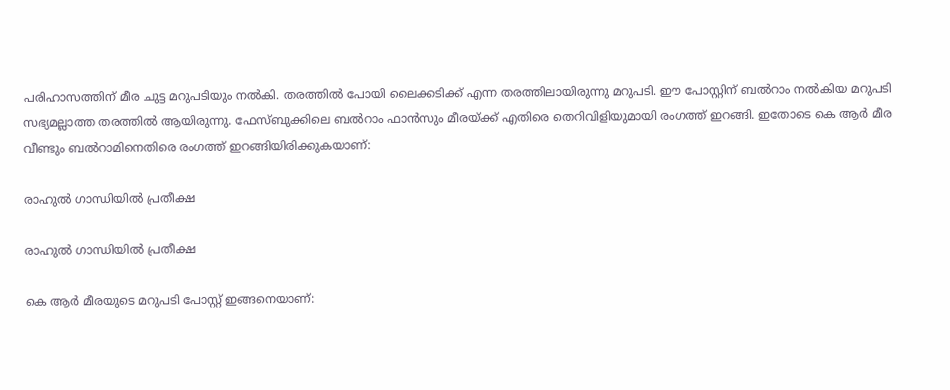പരിഹാസത്തിന് മീര ചുട്ട മറുപടിയും നൽകി. തരത്തിൽ പോയി ലൈക്കടിക്ക് എന്ന തരത്തിലായിരുന്നു മറുപടി. ഈ പോസ്റ്റിന് ബൽറാം നൽകിയ മറുപടി സഭ്യമല്ലാത്ത തരത്തിൽ ആയിരുന്നു. ഫേസ്ബുക്കിലെ ബൽറാം ഫാൻസും മീരയ്ക്ക് എതിരെ തെറിവിളിയുമായി രംഗത്ത് ഇറങ്ങി. ഇതോടെ കെ ആർ മീര വീണ്ടും ബൽറാമിനെതിരെ രംഗത്ത് ഇറങ്ങിയിരിക്കുകയാണ്:

രാഹുൽ ഗാന്ധിയിൽ പ്രതീക്ഷ

രാഹുൽ ഗാന്ധിയിൽ പ്രതീക്ഷ

കെ ആർ മീരയുടെ മറുപടി പോസ്റ്റ് ഇങ്ങനെയാണ്: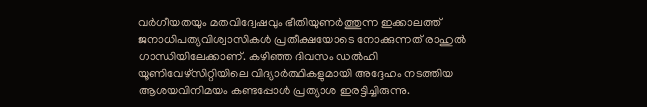വര്‍ഗീയതയും മതവിദ്വേഷവും ഭീതിയുണര്‍ത്തുന്ന ഇക്കാലത്ത് ജനാധിപത്യവിശ്വാസികള്‍ പ്രതീക്ഷയോടെ നോക്കുന്നത് രാഹുല്‍ ഗാന്ധിയിലേക്കാണ്. കഴിഞ്ഞ ദിവസം ഡല്‍ഹി യൂണിവേഴ്സിറ്റിയിലെ വിദ്യാര്‍ത്ഥികളുമായി അദ്ദേഹം നടത്തിയ ആശയവിനിമയം കണ്ടപ്പോള്‍ പ്രത്യാശ ഇരട്ടിച്ചിരുന്നു.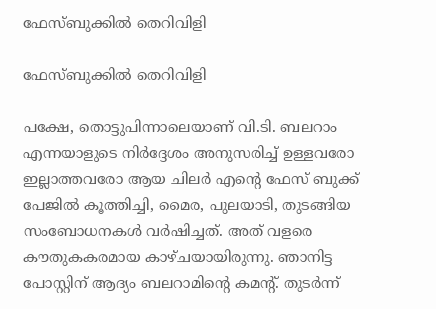ഫേസ്ബുക്കിൽ തെറിവിളി

ഫേസ്ബുക്കിൽ തെറിവിളി

പക്ഷേ, തൊട്ടുപിന്നാലെയാണ് വി.ടി. ബലറാം എന്നയാളുടെ നിര്‍ദ്ദേശം അനുസരിച്ച് ഉള്ളവരോ ഇല്ലാത്തവരോ ആയ ചിലര്‍‍ എന്‍റെ ഫേസ് ബുക്ക് പേജില്‍ കൂത്തിച്ചി, മൈര, പുലയാടി, തുടങ്ങിയ സംബോധനകള്‍ വര്‍ഷിച്ചത്. അത് വളരെ കൗതുകകരമായ കാഴ്ചയായിരുന്നു. ഞാനിട്ട പോസ്റ്റിന് ആദ്യം ബലറാമിന്‍റെ കമന്‍റ്. തുടര്‍ന്ന്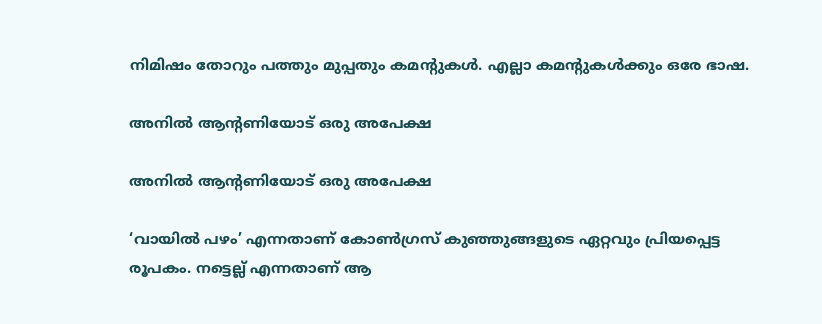നിമിഷം തോറും പത്തും മുപ്പതും കമന്‍റുകള്‍. എല്ലാ കമന്‍റുകള്‍ക്കും ഒരേ ഭാഷ.

അനില്‍ ആന്‍റണിയോട് ഒരു അപേക്ഷ

അനില്‍ ആന്‍റണിയോട് ഒരു അപേക്ഷ

‘വായില്‍ പഴം’ എന്നതാണ് കോണ്‍ഗ്രസ് കുഞ്ഞുങ്ങളുടെ ഏറ്റവും പ്രിയപ്പെട്ട രൂപകം. നട്ടെല്ല് എന്നതാണ് ആ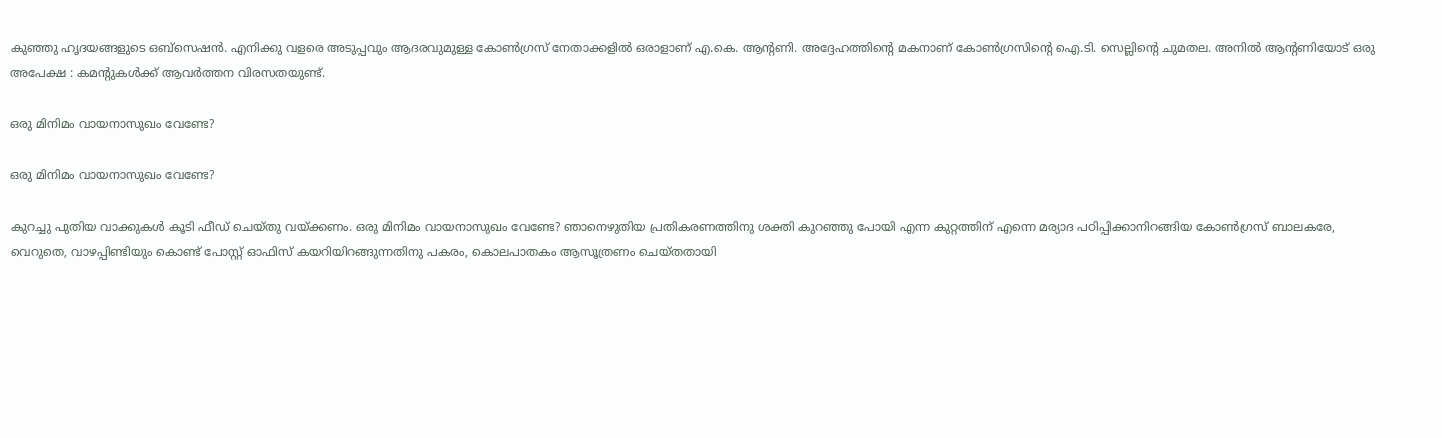കുഞ്ഞു ഹൃദയങ്ങളുടെ ഒബ്സെഷന്‍. എനിക്കു വളരെ അടുപ്പവും ആദരവുമുള്ള കോണ്‍ഗ്രസ് നേതാക്കളില്‍ ഒരാളാണ് എ.കെ. ആന്‍റണി. അദ്ദേഹത്തിന്‍റെ മകനാണ് കോണ്‍ഗ്രസിന്‍റെ ഐ.ടി. സെല്ലിന്‍റെ ചുമതല. അനില്‍ ആന്‍റണിയോട് ഒരു അപേക്ഷ : കമന്‍റുകള്‍ക്ക് ആവര്‍ത്തന വിരസതയുണ്ട്.

ഒരു മിനിമം വായനാസുഖം വേണ്ടേ?

ഒരു മിനിമം വായനാസുഖം വേണ്ടേ?

കുറച്ചു പുതിയ വാക്കുകള്‍ കൂടി ഫീഡ് ചെയ്തു വയ്ക്കണം. ഒരു മിനിമം വായനാസുഖം വേണ്ടേ? ഞാനെഴുതിയ പ്രതികരണത്തിനു ശക്തി കുറഞ്ഞു പോയി എന്ന കുറ്റത്തിന് എന്നെ മര്യാദ പഠിപ്പിക്കാനിറങ്ങിയ കോണ്‍ഗ്രസ് ബാലകരേ, വെറുതെ, വാഴപ്പിണ്ടിയും കൊണ്ട് പോസ്റ്റ് ഓഫിസ് കയറിയിറങ്ങുന്നതിനു പകരം, കൊലപാതകം ആസൂത്രണം ചെയ്തതായി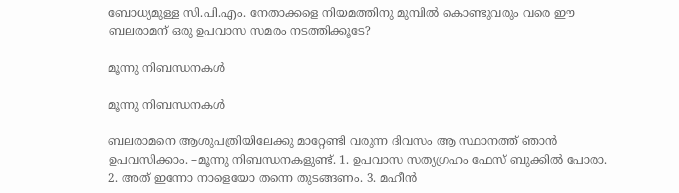ബോധ്യമുള്ള സി.പി.എം. നേതാക്കളെ നിയമത്തിനു മുമ്പില്‍ കൊണ്ടുവരും വരെ ഈ ബലരാമന് ഒരു ഉപവാസ സമരം നടത്തിക്കൂടേ?

മൂന്നു നിബന്ധനകൾ

മൂന്നു നിബന്ധനകൾ

ബലരാമനെ ആശുപത്രിയിലേക്കു മാറ്റേണ്ടി വരുന്ന ദിവസം ആ സ്ഥാനത്ത് ഞാന്‍ ഉപവസിക്കാം. –മൂന്നു നിബന്ധനകളുണ്ട്. 1. ഉപവാസ സത്യഗ്രഹം ഫേസ് ബുക്കില്‍ പോരാ. 2. അത് ഇന്നോ നാളെയോ തന്നെ തുടങ്ങണം. 3. മഹീന്‍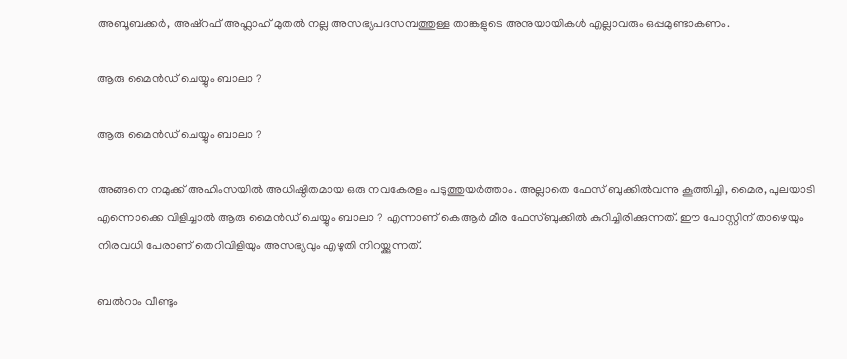അബൂബക്കര്‍, അഷ്റഫ് അഫ്ലാഹ് മുതല്‍ നല്ല അസഭ്യപദസമ്പത്തുള്ള താങ്കളുടെ അനുയായികള്‍ എല്ലാവരും ഒപ്പമുണ്ടാകണം.

ആരു മൈന്‍ഡ് ചെയ്യും ബാലാ ?

ആരു മൈന്‍ഡ് ചെയ്യും ബാലാ ?

അങ്ങനെ നമുക്ക് അഹിംസയില്‍ അധിഷ്ഠിതമായ ഒരു നവകേരളം പടുത്തുയര്‍ത്താം. അല്ലാതെ ഫേസ് ബുക്കില്‍വന്നു കൂത്തിച്ചി, മൈര, പുലയാടി എന്നൊക്കെ വിളിച്ചാല്‍ ആരു മൈന്‍ഡ് ചെയ്യും ബാലാ ? എന്നാണ് കെആർ മീര ഫേസ്ബുക്കിൽ കുറിച്ചിരിക്കുന്നത്. ഈ പോസ്റ്റിന് താഴെയും നിരവധി പേരാണ് തെറിവിളിയും അസഭ്യവും എഴുതി നിറയ്ക്കുന്നത്.

ബൽറാം വീണ്ടും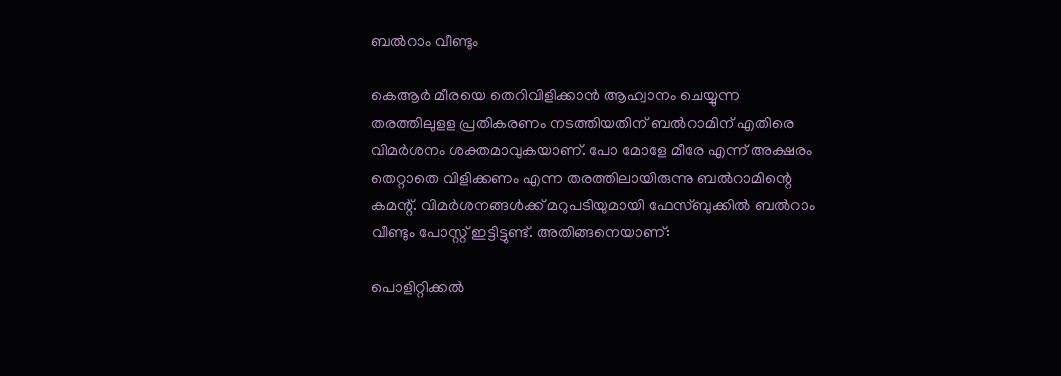ബൽറാം വീണ്ടും

കെആർ മീരയെ തെറിവിളിക്കാൻ ആഹ്വാനം ചെയ്യുന്ന തരത്തിലുളള പ്രതികരണം നടത്തിയതിന് ബൽറാമിന് എതിരെ വിമർശനം ശക്തമാവുകയാണ്. പോ മോളേ മീരേ എന്ന് അക്ഷരം തെറ്റാതെ വിളിക്കണം എന്ന തരത്തിലായിരുന്നു ബൽറാമിന്റെ കമന്റ്. വിമർശനങ്ങൾക്ക് മറുപടിയുമായി ഫേസ്ബുക്കിൽ ബൽറാം വീണ്ടും പോസ്റ്റ് ഇട്ടിട്ടുണ്ട്. അതിങ്ങനെയാണ്:

പൊളിറ്റിക്കൽ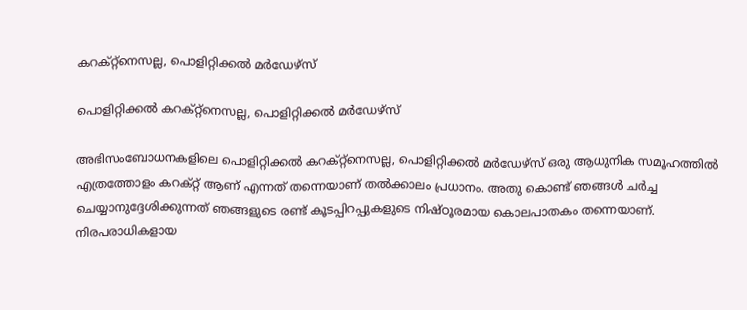കറക്റ്റ്നെസല്ല, പൊളിറ്റിക്കൽ മർഡേഴ്സ്

പൊളിറ്റിക്കൽ കറക്റ്റ്നെസല്ല, പൊളിറ്റിക്കൽ മർഡേഴ്സ്

അഭിസംബോധനകളിലെ പൊളിറ്റിക്കൽ കറക്റ്റ്നെസല്ല, പൊളിറ്റിക്കൽ മർഡേഴ്സ് ഒരു ആധുനിക സമൂഹത്തിൽ എത്രത്തോളം കറക്റ്റ് ആണ് എന്നത് തന്നെയാണ് തൽക്കാലം പ്രധാനം. അതു കൊണ്ട് ഞങ്ങൾ ചർച്ച ചെയ്യാനുദ്ദേശിക്കുന്നത് ഞങ്ങളുടെ രണ്ട് കൂടപ്പിറപ്പുകളുടെ നിഷ്ഠൂരമായ കൊലപാതകം തന്നെയാണ്. നിരപരാധികളായ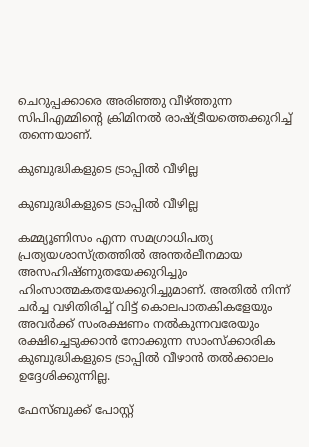ചെറുപ്പക്കാരെ അരിഞ്ഞു വീഴ്ത്തുന്ന സിപിഎമ്മിന്റെ ക്രിമിനൽ രാഷ്ട്രീയത്തെക്കുറിച്ച് തന്നെയാണ്.

കുബുദ്ധികളുടെ ട്രാപ്പിൽ വീഴില്ല

കുബുദ്ധികളുടെ ട്രാപ്പിൽ വീഴില്ല

കമ്മ്യൂണിസം എന്ന സമഗ്രാധിപത്യ പ്രത്യയശാസ്ത്രത്തിൽ അന്തർലീനമായ അസഹിഷ്ണുതയേക്കുറിച്ചും ഹിംസാത്മകതയേക്കുറിച്ചുമാണ്. അതിൽ നിന്ന് ചർച്ച വഴിതിരിച്ച് വിട്ട് കൊലപാതകികളേയും അവർക്ക് സംരക്ഷണം നൽകുന്നവരേയും രക്ഷിച്ചെടുക്കാൻ നോക്കുന്ന സാംസ്ക്കാരിക കുബുദ്ധികളുടെ ട്രാപ്പിൽ വീഴാൻ തൽക്കാലം ഉദ്ദേശിക്കുന്നില്ല.

ഫേസ്ബുക്ക് പോസ്റ്റ്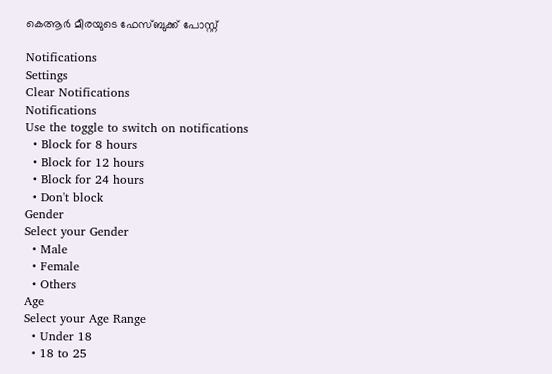കെആർ മീരയുടെ ഫേസ്ബുക്ക് പോസ്റ്റ്

Notifications
Settings
Clear Notifications
Notifications
Use the toggle to switch on notifications
  • Block for 8 hours
  • Block for 12 hours
  • Block for 24 hours
  • Don't block
Gender
Select your Gender
  • Male
  • Female
  • Others
Age
Select your Age Range
  • Under 18
  • 18 to 25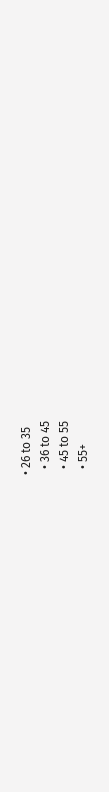• 26 to 35
  • 36 to 45
  • 45 to 55
  • 55+